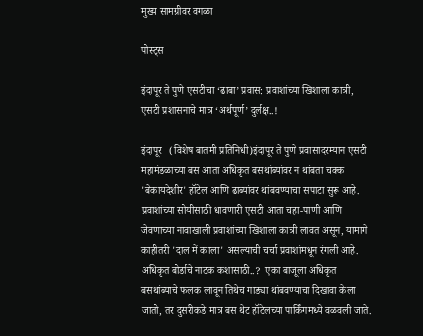मुख्य सामग्रीवर वगळा

पोस्ट्स

इंदापूर ते पुणे एसटीचा ‘ढाबा’ प्रवास: प्रवाशांच्या खिशाला कात्री, एसटी प्रशासनाचे मात्र ‘अर्थपूर्ण’ दुर्लक्ष..!

इंदापूर   (विशेष बातमी प्रतिनिधी)इंदापूर ते पुणे प्रवासादरम्यान एसटी महामंडळाच्या बस आता अधिकृत बसथांब्यांवर न थांबता चक्क 'बेकायदेशीर' हॉटेल आणि ढाब्यांवर थांबवण्याचा सपाटा सुरू आहे. प्रवाशांच्या सोयीसाठी धावणारी एसटी आता चहा-पाणी आणि जेवणाच्या नावाखाली प्रवाशांच्या खिशाला कात्री लावत असून, यामागे काहीतरी 'दाल में काला' असल्याची चर्चा प्रवाशांमधून रंगली आहे. अधिकृत बोर्डाचे नाटक कशासाठी..?  एका बाजूला अधिकृत बसथांब्याचे फलक लावून तिथेच गाड्या थांबवण्याचा दिखावा केला जातो, तर दुसरीकडे मात्र बस थेट हॉटेलच्या पार्किंगमध्ये वळवली जाते.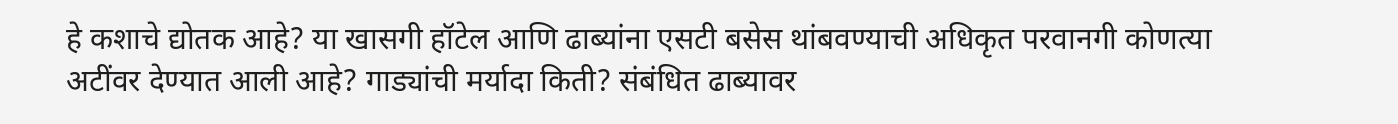हे कशाचे द्योतक आहे? या खासगी हॉटेल आणि ढाब्यांना एसटी बसेस थांबवण्याची अधिकृत परवानगी कोणत्या अटींवर देण्यात आली आहे? गाड्यांची मर्यादा किती? संबंधित ढाब्यावर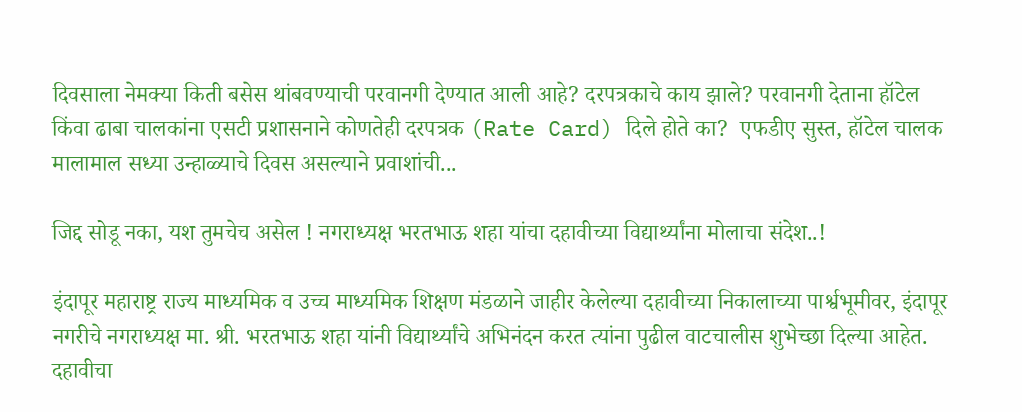दिवसाला नेमक्या किती बसेस थांबवण्याची परवानगी देण्यात आली आहे? दरपत्रकाचे काय झाले? परवानगी देताना हॉटेल किंवा ढाबा चालकांना एसटी प्रशासनाने कोणतेही दरपत्रक (Rate Card) दिले होते का?  एफडीए सुस्त, हॉटेल चालक मालामाल सध्या उन्हाळ्याचे दिवस असल्याने प्रवाशांची...

जिद्द सोडू नका, यश तुमचेच असेल ! नगराध्यक्ष भरतभाऊ शहा यांचा दहावीच्या विद्यार्थ्यांना मोलाचा संदेश..!

इंदापूर महाराष्ट्र राज्य माध्यमिक व उच्च माध्यमिक शिक्षण मंडळाने जाहीर केलेल्या दहावीच्या निकालाच्या पार्श्वभूमीवर, इंदापूर नगरीचे नगराध्यक्ष मा. श्री. भरतभाऊ शहा यांनी विद्यार्थ्यांचे अभिनंदन करत त्यांना पुढील वाटचालीस शुभेच्छा दिल्या आहेत. दहावीचा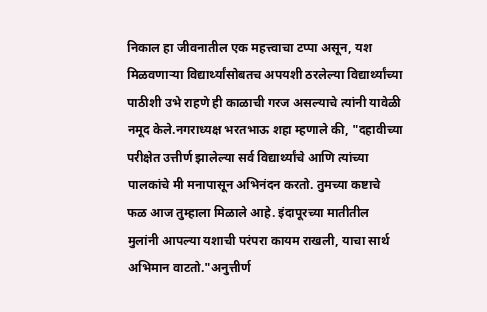निकाल हा जीवनातील एक महत्त्वाचा टप्पा असून, यश मिळवणाऱ्या विद्यार्थ्यांसोबतच अपयशी ठरलेल्या विद्यार्थ्यांच्या पाठीशी उभे राहणे ही काळाची गरज असल्याचे त्यांनी यावेळी नमूद केले.नगराध्यक्ष भरतभाऊ शहा म्हणाले की, "दहावीच्या परीक्षेत उत्तीर्ण झालेल्या सर्व विद्यार्थ्यांचे आणि त्यांच्या पालकांचे मी मनापासून अभिनंदन करतो. तुमच्या कष्टाचे फळ आज तुम्हाला मिळाले आहे. इंदापूरच्या मातीतील मुलांनी आपल्या यशाची परंपरा कायम राखली, याचा सार्थ अभिमान वाटतो."अनुत्तीर्ण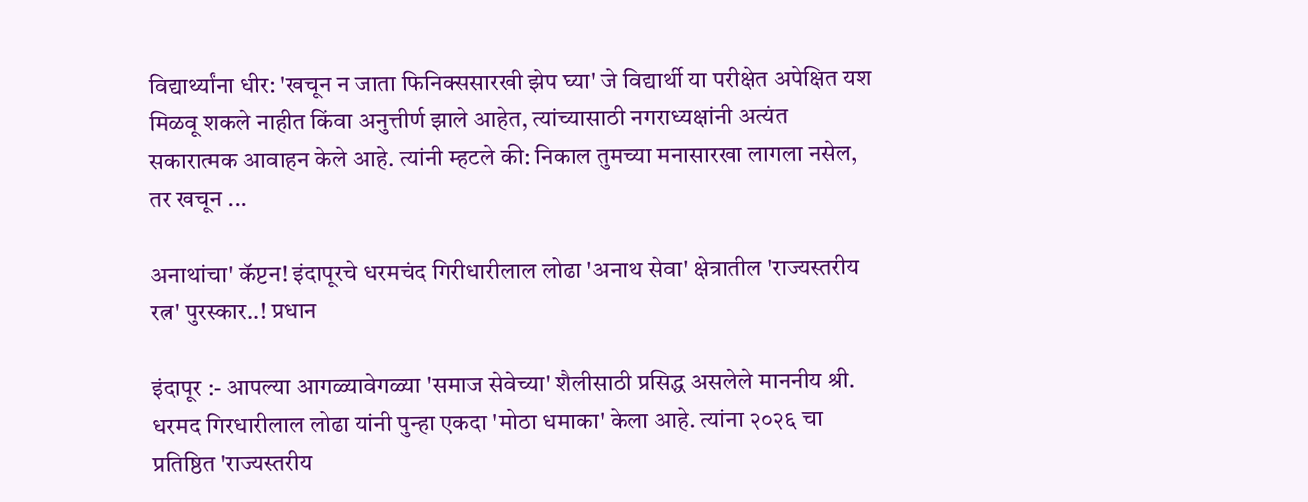विद्यार्थ्यांना धीर: 'खचून न जाता फिनिक्ससारखी झेप घ्या' जे विद्यार्थी या परीक्षेत अपेक्षित यश मिळवू शकले नाहीत किंवा अनुत्तीर्ण झाले आहेत, त्यांच्यासाठी नगराध्यक्षांनी अत्यंत सकारात्मक आवाहन केले आहे. त्यांनी म्हटले की: निकाल तुमच्या मनासारखा लागला नसेल, तर खचून ...

अनाथांचा' कॅप्टन! इंदापूरचे धरमचंद गिरीधारीलाल लोढा 'अनाथ सेवा' क्षेत्रातील 'राज्यस्तरीय रत्न' पुरस्कार..! प्रधान

इंदापूर :- आपल्या आगळ्यावेगळ्या 'समाज सेवेच्या' शैलीसाठी प्रसिद्ध असलेले माननीय श्री. धरमद गिरधारीलाल लोढा यांनी पुन्हा एकदा 'मोठा धमाका' केला आहे. त्यांना २०२६ चा प्रतिष्ठित 'राज्यस्तरीय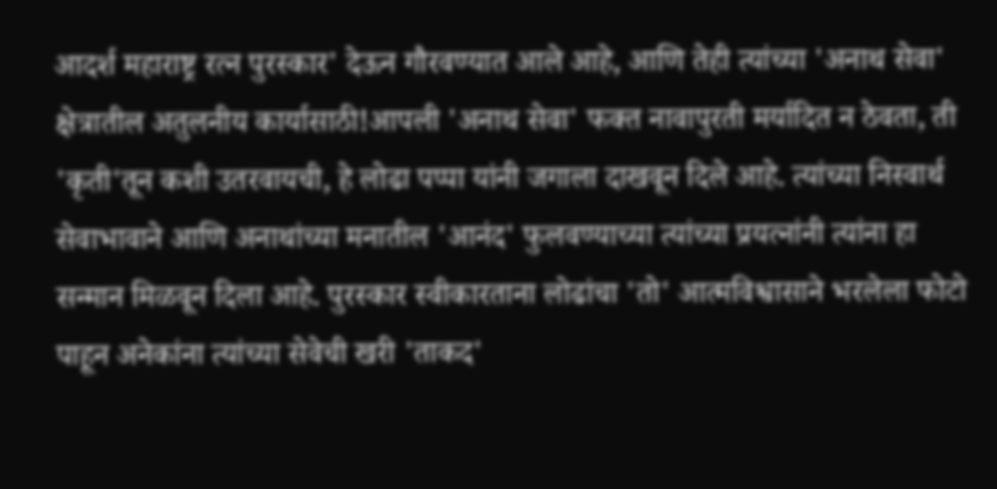आदर्श महाराष्ट्र रत्न पुरस्कार' देऊन गौरवण्यात आले आहे, आणि तेही त्यांच्या 'अनाथ सेवा' क्षेत्रातील अतुलनीय कार्यासाठी!आपली 'अनाथ सेवा' फक्त नावापुरती मर्यादित न ठेवता, ती 'कृती'तून कशी उतरवायची, हे लोढा पप्पा यांनी जगाला दाखवून दिले आहे. त्यांच्या निस्वार्थ सेवाभावाने आणि अनाथांच्या मनातील 'आनंद' फुलवण्याच्या त्यांच्या प्रयत्नांनी त्यांना हा सन्मान मिळवून दिला आहे. पुरस्कार स्वीकारताना लोढांचा 'तो' आत्मविश्वासाने भरलेला फोटो पाहून अनेकांना त्यांच्या सेवेची खरी 'ताकद'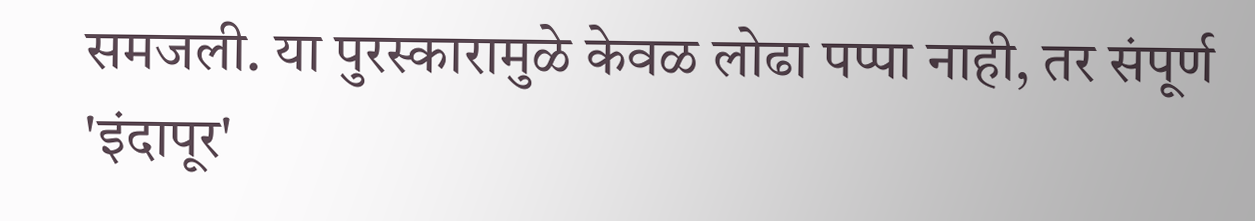समजली. या पुरस्कारामुळे केवळ लोढा पप्पा नाही, तर संपूर्ण 'इंदापूर'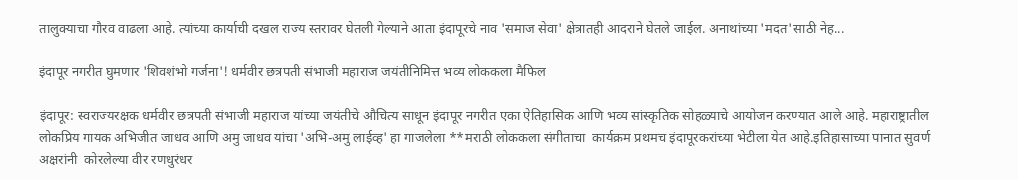तालुक्याचा गौरव वाढला आहे. त्यांच्या कार्याची दखल राज्य स्तरावर घेतली गेल्याने आता इंदापूरचे नाव 'समाज सेवा' क्षेत्रातही आदराने घेतले जाईल. अनाथांच्या 'मदत'साठी नेह...

इंदापूर नगरीत घुमणार 'शिवशंभो गर्जना'! धर्मवीर छत्रपती संभाजी महाराज जयंतीनिमित्त भव्य लोककला मैफिल

इंदापूर: स्वराज्यरक्षक धर्मवीर छत्रपती संभाजी महाराज यांच्या जयंतीचे औचित्य साधून इंदापूर नगरीत एका ऐतिहासिक आणि भव्य सांस्कृतिक सोहळ्याचे आयोजन करण्यात आले आहे. महाराष्ट्रातील लोकप्रिय गायक अभिजीत जाधव आणि अमु जाधव यांचा 'अभि-अमु लाईव्ह' हा गाजलेला **मराठी लोककला संगीताचा  कार्यक्रम प्रथमच इंदापूरकरांच्या भेटीला येत आहे.इतिहासाच्या पानात सुवर्ण अक्षरांनी  कोरलेल्या वीर रणधुरंधर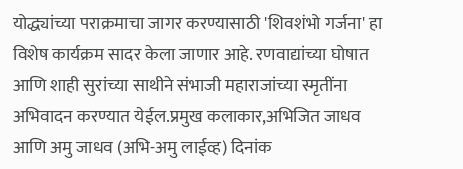योद्ध्यांच्या पराक्रमाचा जागर करण्यासाठी 'शिवशंभो गर्जना' हा विशेष कार्यक्रम सादर केला जाणार आहे. रणवाद्यांच्या घोषात आणि शाही सुरांच्या साथीने संभाजी महाराजांच्या स्मृतींना अभिवादन करण्यात येईल.प्रमुख कलाकार,अभिजित जाधव आणि अमु जाधव (अभि-अमु लाईव्ह) दिनांक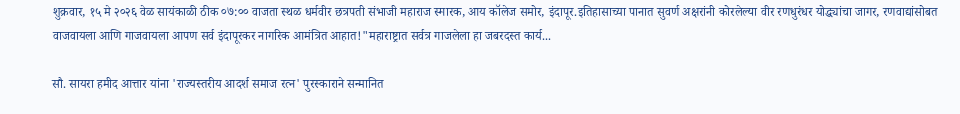शुक्रवार, १५ मे २०२६ वेळ सायंकाळी ठीक ०७:०० वाजता स्थळ धर्मवीर छत्रपती संभाजी महाराज स्मारक, आय कॉलेज समोर, इंदापूर.इतिहासाच्या पानात सुवर्ण अक्षरांनी कोरलेल्या वीर रणधुरंधर योद्ध्यांचा जागर, रणवाद्यांसोबत वाजवायला आणि गाजवायला आपण सर्व इंदापूरकर नागरिक आमंत्रित आहात!"महाराष्ट्रात सर्वत्र गाजलेला हा जबरदस्त कार्य...

सौ. सायरा हमीद आत्तार यांना 'राज्यस्तरीय आदर्श समाज रत्न' पुरस्काराने सन्मानित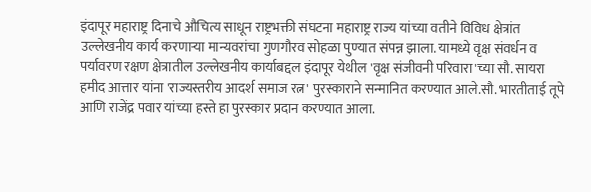इंदापूर महाराष्ट्र दिनाचे औचित्य साधून राष्ट्रभक्ती संघटना महाराष्ट्र राज्य यांच्या वतीने विविध क्षेत्रांत उल्लेखनीय कार्य करणाऱ्या मान्यवरांचा गुणगौरव सोहळा पुण्यात संपन्न झाला. यामध्ये वृक्ष संवर्धन व पर्यावरण रक्षण क्षेत्रातील उल्लेखनीय कार्याबद्दल इंदापूर येथील 'वृक्ष संजीवनी परिवारा'च्या सौ. सायरा हमीद आत्तार यांना 'राज्यस्तरीय आदर्श समाज रत्न' पुरस्काराने सन्मानित करण्यात आले.सौ. भारतीताई तूपे आणि राजेंद्र पवार यांच्या हस्ते हा पुरस्कार प्रदान करण्यात आला.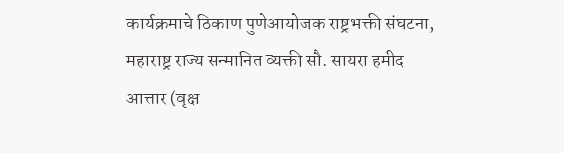कार्यक्रमाचे ठिकाण पुणेआयोजक राष्ट्रभक्ती संघटना, महाराष्ट्र राज्य सन्मानित व्यक्ती सौ. सायरा हमीद आत्तार (वृक्ष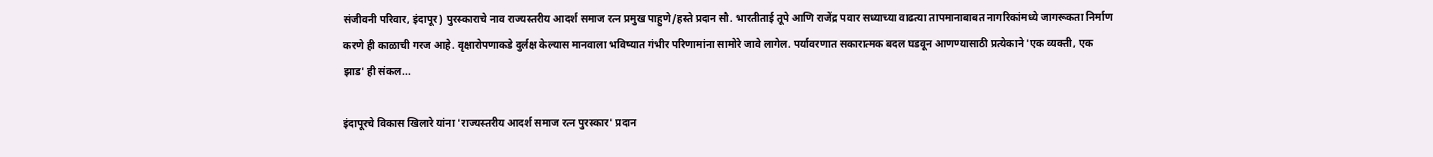संजीवनी परिवार, इंदापूर) पुरस्काराचे नाव राज्यस्तरीय आदर्श समाज रत्न प्रमुख पाहुणे/हस्ते प्रदान सौ. भारतीताई तूपे आणि राजेंद्र पवार सध्याच्या वाढत्या तापमानाबाबत नागरिकांमध्ये जागरूकता निर्माण करणे ही काळाची गरज आहे. वृक्षारोपणाकडे दुर्लक्ष केल्यास मानवाला भविष्यात गंभीर परिणामांना सामोरे जावे लागेल. पर्यावरणात सकारात्मक बदल घडवून आणण्यासाठी प्रत्येकाने 'एक व्यक्ती, एक झाड' ही संकल...

इंदापूरचे विकास खिलारे यांना 'राज्यस्तरीय आदर्श समाज रत्न पुरस्कार' प्रदान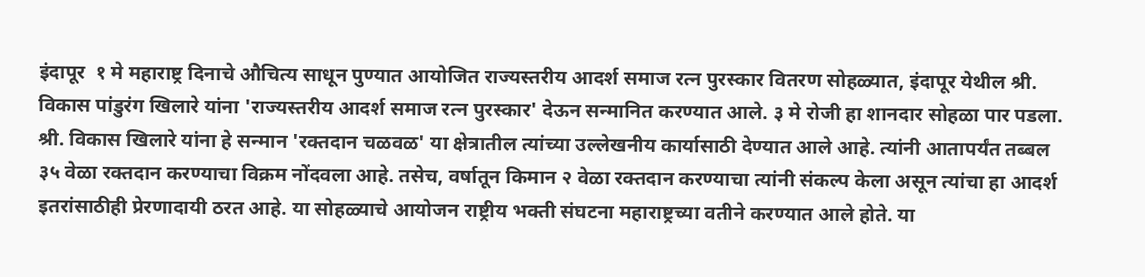इंदापूर  १ मे महाराष्ट्र दिनाचे औचित्य साधून पुण्यात आयोजित राज्यस्तरीय आदर्श समाज रत्न पुरस्कार वितरण सोहळ्यात, इंदापूर येथील श्री. विकास पांडुरंग खिलारे यांना 'राज्यस्तरीय आदर्श समाज रत्न पुरस्कार' देऊन सन्मानित करण्यात आले. ३ मे रोजी हा शानदार सोहळा पार पडला. श्री. विकास खिलारे यांना हे सन्मान 'रक्तदान चळवळ' या क्षेत्रातील त्यांच्या उल्लेखनीय कार्यासाठी देण्यात आले आहे. त्यांनी आतापर्यंत तब्बल ३५ वेळा रक्तदान करण्याचा विक्रम नोंदवला आहे. तसेच, वर्षातून किमान २ वेळा रक्तदान करण्याचा त्यांनी संकल्प केला असून त्यांचा हा आदर्श इतरांसाठीही प्रेरणादायी ठरत आहे. या सोहळ्याचे आयोजन राष्ट्रीय भक्ती संघटना महाराष्ट्रच्या वतीने करण्यात आले होते. या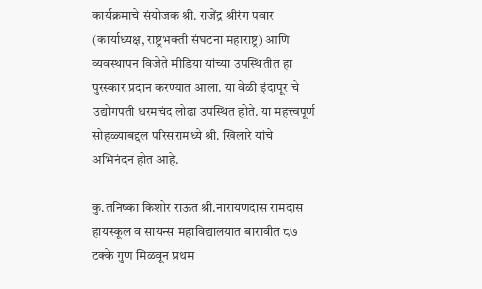कार्यक्रमाचे संयोजक श्री. राजेंद्र श्रीरंग पवार (कार्याध्यक्ष, राष्ट्रभक्ती संघटना महाराष्ट्र) आणि व्यवस्थापन विजेते मीडिया यांच्या उपस्थितीत हा पुरस्कार प्रदान करण्यात आला. या वेळी इंदापूर चे उद्योगपती धरमचंद लोढा उपस्थित होते. या महत्त्वपूर्ण सोहळ्याबद्दल परिसरामध्ये श्री. खिलारे यांचे अभिनंदन होत आहे.

कु.तनिष्का किशोर राऊत श्री.नारायणदास रामदास हायस्कूल व सायन्स महाविद्यालयात बारावीत ८७ टक्के गुण मिळवून प्रथम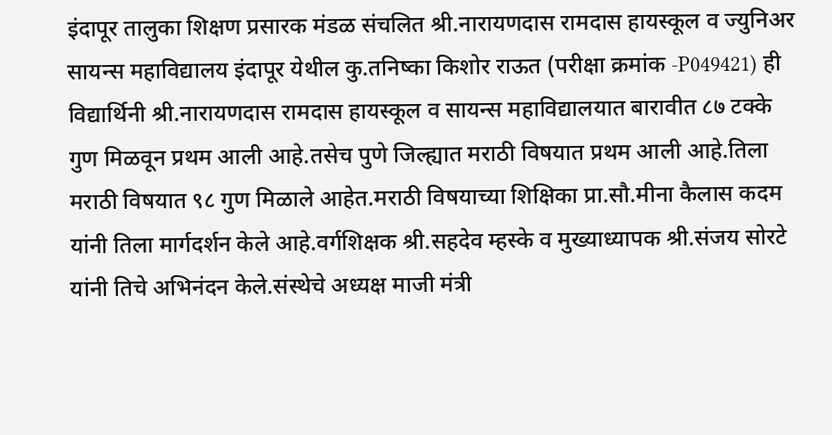इंदापूर तालुका शिक्षण प्रसारक मंडळ संचलित श्री.नारायणदास रामदास हायस्कूल व ज्युनिअर सायन्स महाविद्यालय इंदापूर येथील कु.तनिष्का किशोर राऊत (परीक्षा क्रमांक -P049421) ही विद्यार्थिनी श्री.नारायणदास रामदास हायस्कूल व सायन्स महाविद्यालयात बारावीत ८७ टक्के गुण मिळवून प्रथम आली आहे.तसेच पुणे जिल्ह्यात मराठी विषयात प्रथम आली आहे.तिला मराठी विषयात ९८ गुण मिळाले आहेत.मराठी विषयाच्या शिक्षिका प्रा.सौ.मीना कैलास कदम यांनी तिला मार्गदर्शन केले आहे.वर्गशिक्षक श्री.सहदेव म्हस्के व मुख्याध्यापक श्री.संजय सोरटे यांनी तिचे अभिनंदन केले.संस्थेचे अध्यक्ष माजी मंत्री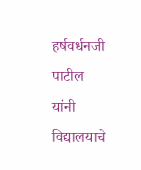हर्षवर्धनजी पाटील यांनी विद्यालयाचे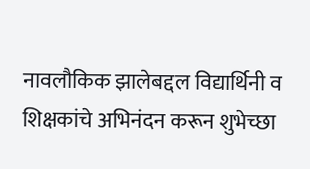नावलौकिक झालेबद्दल विद्यार्थिनी व शिक्षकांचे अभिनंदन करून शुभेच्छा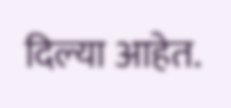दिल्या आहेत.